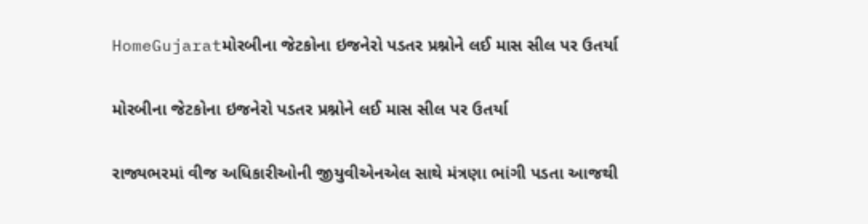HomeGujaratમોરબીના જેટકોના ઇજનેરો પડતર પ્રશ્નોને લઈ માસ સીલ પર ઉતર્યા

મોરબીના જેટકોના ઇજનેરો પડતર પ્રશ્નોને લઈ માસ સીલ પર ઉતર્યા

રાજ્યભરમાં વીજ અધિકારીઓની જીયુવીએનએલ સાથે મંત્રણા ભાંગી પડતા આજથી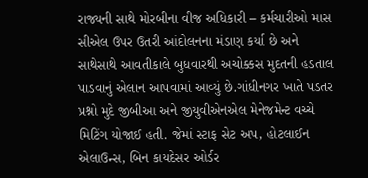રાજ્યની સાથે મોરબીના વીજ અધિકારી – કર્મચારીઓ માસ સીએલ ઉપર ઉતરી આંદોલનના મંડાણ કર્યા છે અને સાથેસાથે આવતીકાલે બુધવારથી અચોક્કસ મુદતની હડતાલ પાડવાનું એલાન આપવામાં આવ્યું છે.ગાંધીનગર ખાતે પડતર પ્રશ્નો મુદે જીબીઆ અને જીયુવીએનએલ મેનેજમેન્ટ વચ્ચે મિટિંગ યોજાઈ હતી. જેમાં સ્ટાફ સેટ અપ, હોટલાઈન એલાઉન્સ, બિન કાયદેસર ઓર્ડર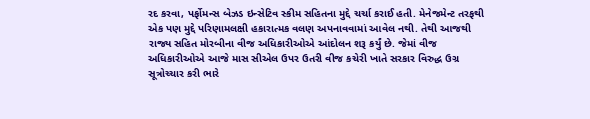રદ કરવા, પર્ફોમન્સ બેઝડ ઇન્સેટિવ સ્કીમ સહિતના મુદ્દે ચર્ચા કરાઈ હતી. મેનેજમેન્ટ તરફથી એક પણ મુદ્દે પરિણામલક્ષી હકારાત્મક વલણ અપનાવવામાં આવેલ નથી. તેથી આજથી રાજ્ય સહિત મોરબીના વીજ અધિકારીઓએ આંદોલન શરૂ કર્યું છે. જેમાં વીજ અધિકારીઓએ આજે માસ સીએલ ઉપર ઉતરી વીજ કચેરી ખાતે સરકાર વિરુદ્ધ ઉગ્ર સૂત્રોચ્ચાર કરી ભારે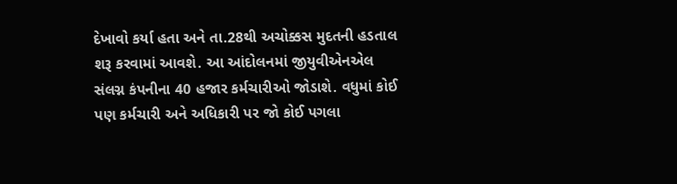દેખાવો કર્યા હતા અને તા.28થી અચોક્કસ મુદતની હડતાલ શરૂ કરવામાં આવશે. આ આંદોલનમાં જીયુવીએનએલ સંલગ્ન કંપનીના 40 હજાર કર્મચારીઓ જોડાશે. વધુમાં કોઈ પણ કર્મચારી અને અધિકારી પર જો કોઈ પગલા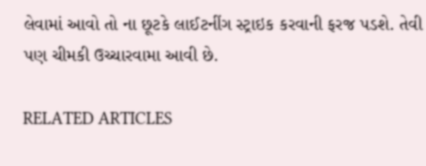લેવામાં આવો તો ના છૂટકે લાઈટનીંગ સ્ટ્રાઇક કરવાની ફરજ પડશે. તેવી પણ ચીમકી ઉચ્ચારવામા આવી છે.

RELATED ARTICLES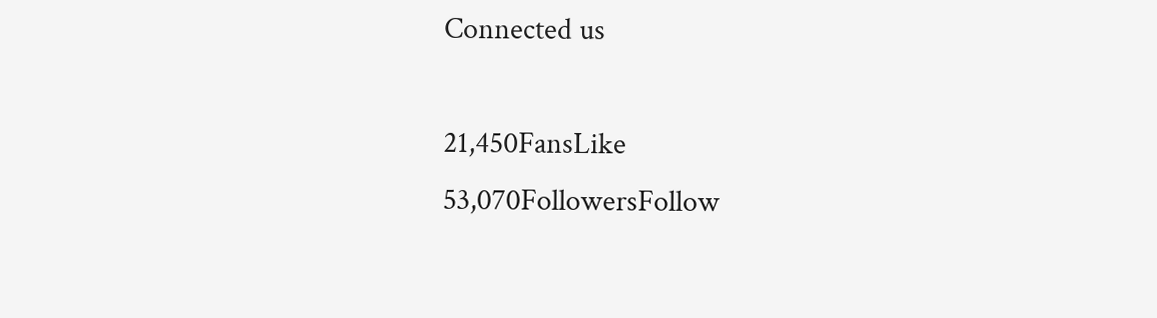Connected us

21,450FansLike
53,070FollowersFollow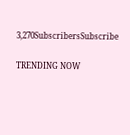3,270SubscribersSubscribe

TRENDING NOW